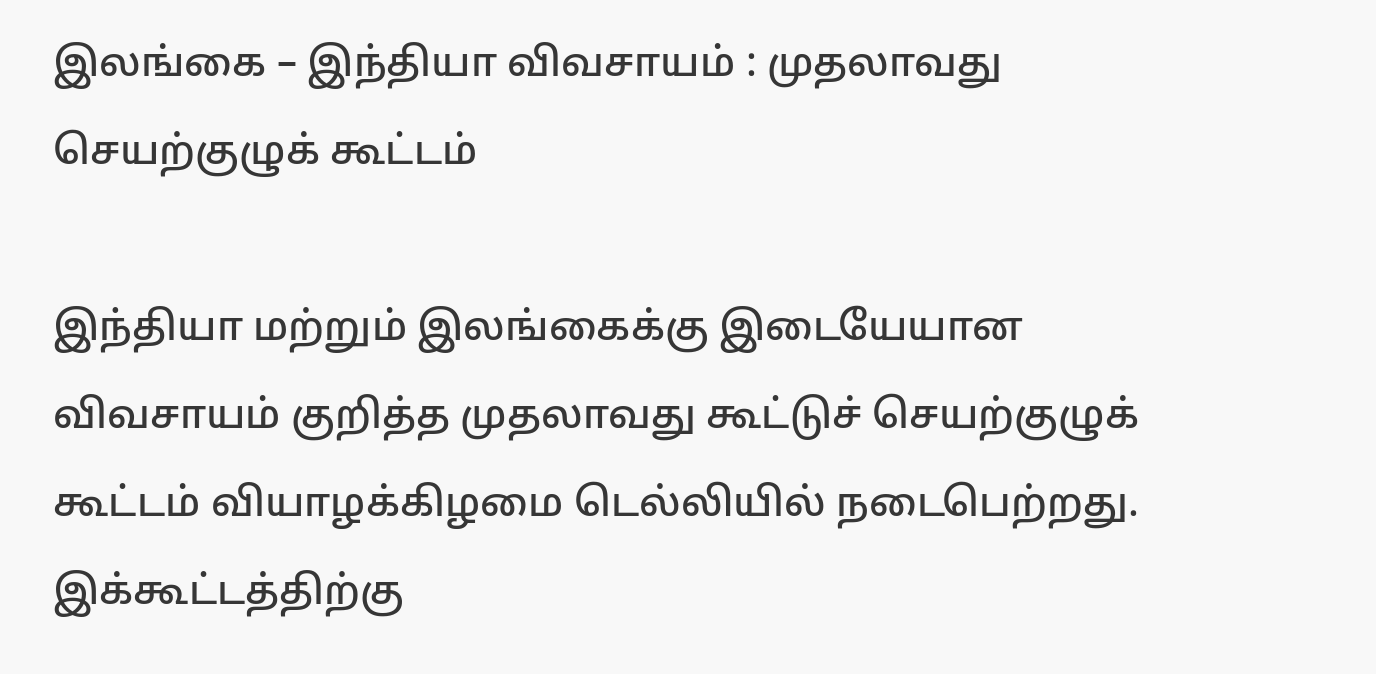இலங்கை – இந்தியா விவசாயம் : முதலாவது செயற்குழுக் கூட்டம்

இந்தியா மற்றும் இலங்கைக்கு இடையேயான விவசாயம் குறித்த முதலாவது கூட்டுச் செயற்குழுக் கூட்டம் வியாழக்கிழமை டெல்லியில் நடைபெற்றது. இக்கூட்டத்திற்கு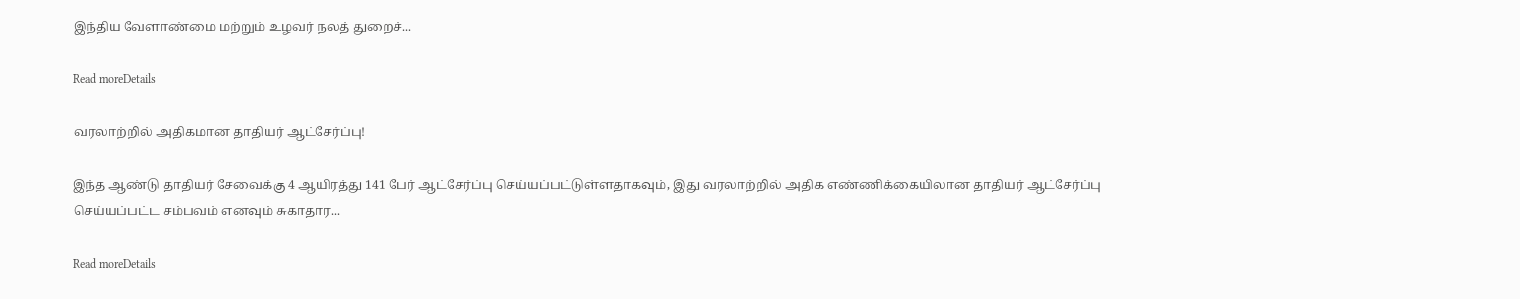இந்திய வேளாண்மை மற்றும் உழவர் நலத் துறைச்...

Read moreDetails

வரலாற்றில் அதிகமான தாதியர் ஆட்சேர்ப்பு!

இந்த ஆண்டு தாதியர் சேவைக்கு 4 ஆயிரத்து 141 பேர் ஆட்சேர்ப்பு செய்யப்பட்டுள்ளதாகவும், இது வரலாற்றில் அதிக எண்ணிக்கையிலான தாதியர் ஆட்சேர்ப்பு செய்யப்பட்ட சம்பவம் எனவும் சுகாதார...

Read moreDetails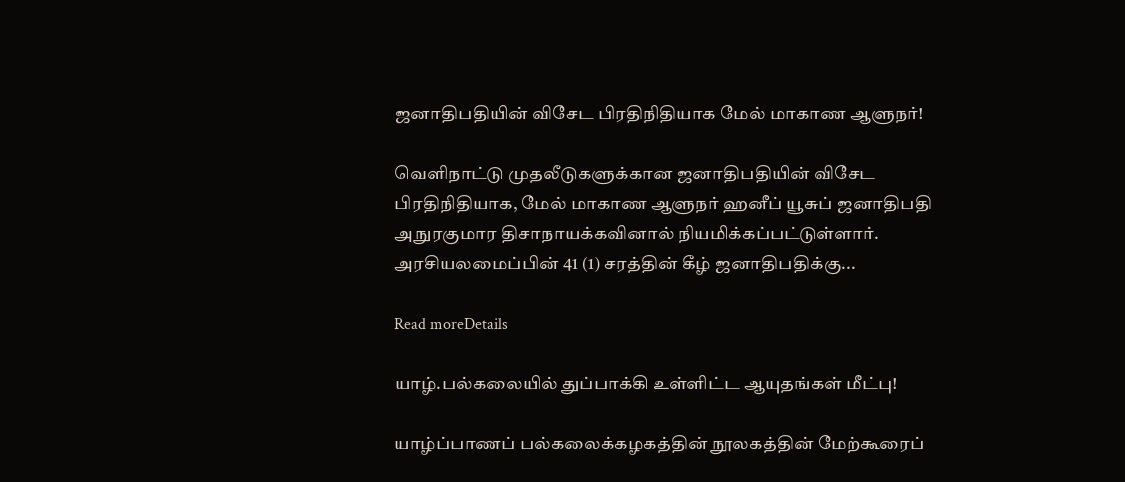ஜனாதிபதியின் விசேட பிரதிநிதியாக மேல் மாகாண ஆளுநர்!

வெளிநாட்டு முதலீடுகளுக்கான ஜனாதிபதியின் விசேட பிரதிநிதியாக, மேல் மாகாண ஆளுநர் ஹனீப் யூசுப் ஜனாதிபதி அநுரகுமார திசாநாயக்கவினால் நியமிக்கப்பட்டுள்ளார். அரசியலமைப்பின் 41 (1) சரத்தின் கீழ் ஜனாதிபதிக்கு...

Read moreDetails

யாழ்.பல்கலையில் துப்பாக்கி உள்ளிட்ட ஆயுதங்கள் மீட்பு!

யாழ்ப்பாணப் பல்கலைக்கழகத்தின் நூலகத்தின் மேற்கூரைப்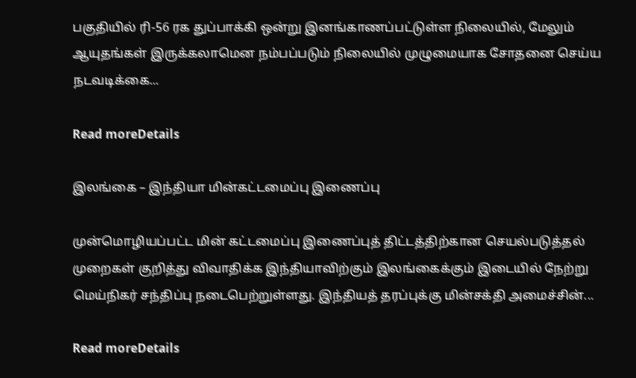பகுதியில் ரி-56 ரக துப்பாக்கி ஒன்று இனங்காணப்பட்டுள்ள நிலையில், மேலும் ஆயுதங்கள் இருக்கலாமென நம்பப்படும் நிலையில் முழுமையாக சோதனை செய்ய நடவடிக்கை...

Read moreDetails

இலங்கை – இந்தியா மின்கட்டமைப்பு இணைப்பு

முன்மொழியப்பட்ட மின் கட்டமைப்பு இணைப்புத் திட்டத்திற்கான செயல்படுத்தல் முறைகள் குறித்து விவாதிக்க இந்தியாவிற்கும் இலங்கைக்கும் இடையில் நேற்று மெய்நிகர் சந்திப்பு நடைபெற்றுள்ளது. இந்தியத் தரப்புக்கு மின்சக்தி அமைச்சின்...

Read moreDetails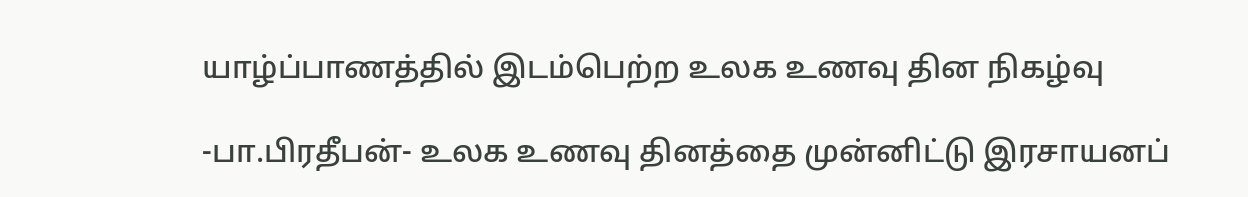யாழ்ப்பாணத்தில் இடம்பெற்ற உலக உணவு தின நிகழ்வு

-பா.பிரதீபன்- உலக உணவு தினத்தை முன்னிட்டு இரசாயனப்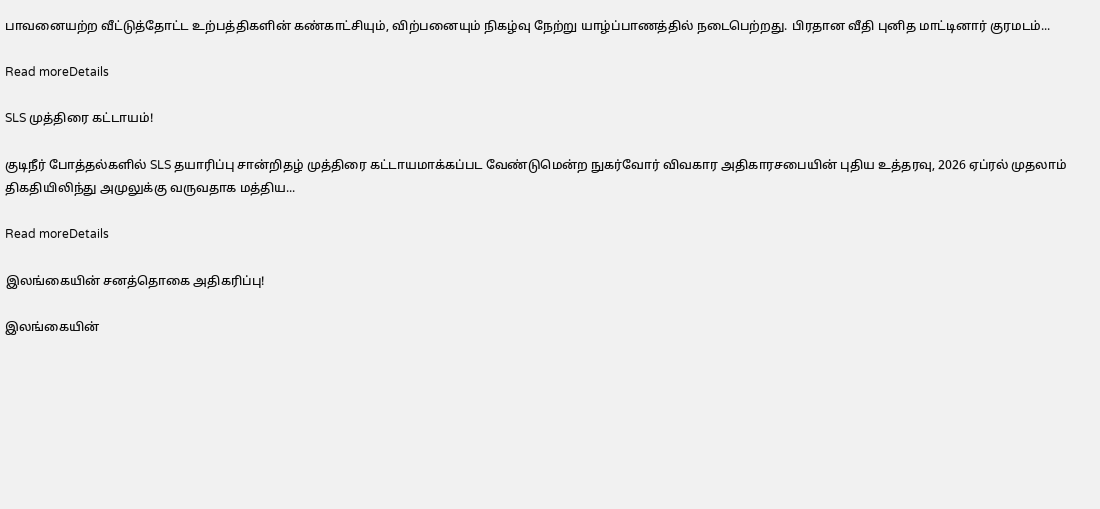பாவனையற்ற வீட்டுத்தோட்ட உற்பத்திகளின் கண்காட்சியும், விற்பனையும் நிகழ்வு நேற்று யாழ்ப்பாணத்தில் நடைபெற்றது. பிரதான வீதி புனித மாட்டினார் குரமடம்...

Read moreDetails

SLS முத்திரை கட்டாயம்!

குடிநீர் போத்தல்களில் SLS தயாரிப்பு சான்றிதழ் முத்திரை கட்டாயமாக்கப்பட வேண்டுமென்ற நுகர்வோர் விவகார அதிகாரசபையின் புதிய உத்தரவு, 2026 ஏப்ரல் முதலாம் திகதியிலிந்து அமுலுக்கு வருவதாக மத்திய...

Read moreDetails

இலங்கையின் சனத்தொகை அதிகரிப்பு!

இலங்கையின்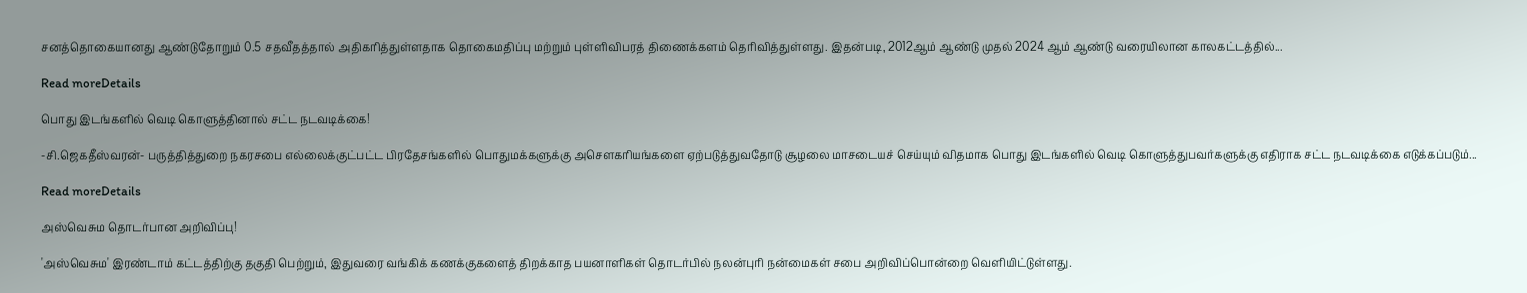சனத்தொகையானது ஆண்டுதோறும் 0.5 சதவீதத்தால் அதிகரித்துள்ளதாக தொகைமதிப்பு மற்றும் புள்ளிவிபரத் திணைக்களம் தெரிவித்துள்ளது. இதன்படி, 2012ஆம் ஆண்டு முதல் 2024 ஆம் ஆண்டு வரையிலான காலகட்டத்தில்...

Read moreDetails

பொது இடங்களில் வெடி கொளுத்தினால் சட்ட நடவடிக்கை!

-சி.ஜெகதீஸ்வரன்- பருத்தித்துறை நகரசபை எல்லைக்குட்பட்ட பிரதேசங்களில் பொதுமக்களுக்கு அசௌகரியங்களை ஏற்படுத்துவதோடு சூழலை மாசடையச் செய்யும் விதமாக பொது இடங்களில் வெடி கொளுத்துபவர்களுக்கு எதிராக சட்ட நடவடிக்கை எடுக்கப்படும்...

Read moreDetails

அஸ்வெசும தொடர்பான அறிவிப்பு!

'அஸ்வெசும' இரண்டாம் கட்டத்திற்கு தகுதி பெற்றும், இதுவரை வங்கிக் கணக்குகளைத் திறக்காத பயனாளிகள் தொடர்பில் நலன்புரி நன்மைகள் சபை அறிவிப்பொன்றை வௌியிட்டுள்ளது.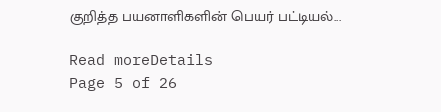குறித்த பயனாளிகளின் பெயர் பட்டியல்...

Read moreDetails
Page 5 of 26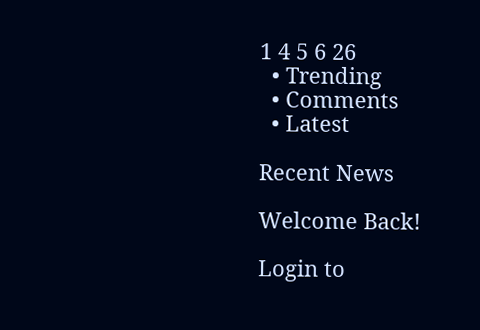1 4 5 6 26
  • Trending
  • Comments
  • Latest

Recent News

Welcome Back!

Login to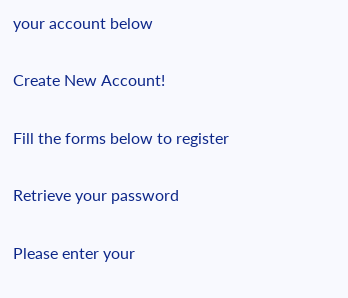your account below

Create New Account!

Fill the forms below to register

Retrieve your password

Please enter your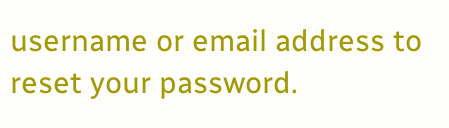username or email address to reset your password.